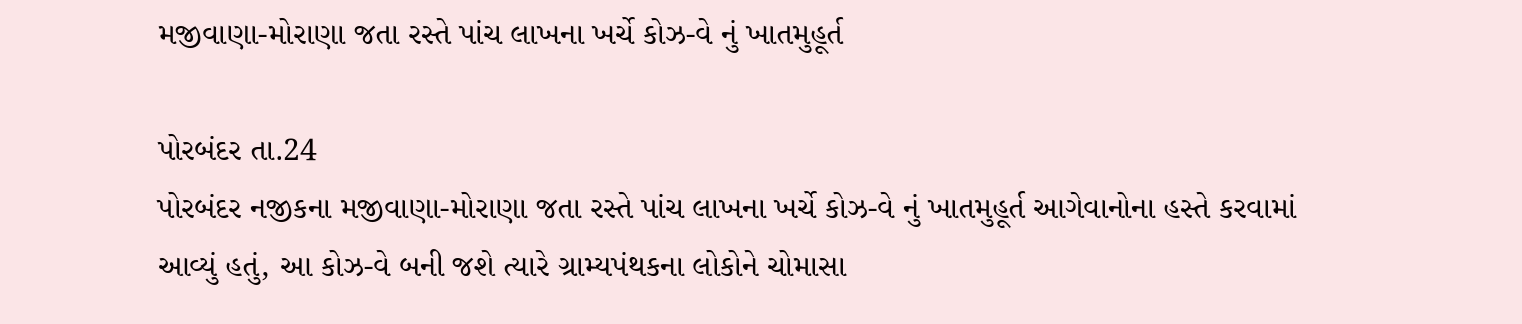મજીવાણા-મોરાણા જતા રસ્તે પાંચ લાખના ખર્ચે કોઝ-વે નું ખાતમુહૂર્ત

પોરબંદર તા.24
પોરબંદર નજીકના મજીવાણા-મોરાણા જતા રસ્તે પાંચ લાખના ખર્ચે કોઝ-વે નું ખાતમુહૂર્ત આગેવાનોના હસ્તે કરવામાં આવ્યું હતું, આ કોઝ-વે બની જશે ત્યારે ગ્રામ્યપંથકના લોકોને ચોમાસા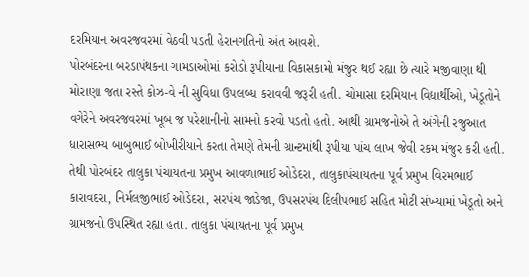દરમિયાન અવરજવરમાં વેઠવી પડતી હેરાનગતિનો અંત આવશે.
પોરબંદરના બરડાપંથકના ગામડાઓમાં કરોડો રૂપીયાના વિકાસકામો મંજુર થઈ રહ્યા છે ત્યારે મજીવાણા થી મોરાણા જતા રસ્તે કોઝ-વે ની સુવિધા ઉપલબ્ધ કરાવવી જરૂરી હતી. ચોમાસા દરમિયાન વિદ્યાર્થીઓ, ખેડૂતોને વગેરેને અવરજવરમાં ખૂબ જ પરેશાનીનો સામનો કરવો પડતો હતો. આથી ગ્રામજનોએ તે અંગેની રજુઆત ધારાસભ્ય બાબુભાઈ બોખીરીયાને કરતા તેમણે તેમની ગ્રાન્ટમાંથી રૂપીયા પાંચ લાખ જેવી રકમ મંજુર કરી હતી. તેથી પોરબંદર તાલુકા પંચાયતના પ્રમુખ આવળાભાઈ ઓડેદરા, તાલુકાપંચાયતના પૂર્વ પ્રમુખ વિરમભાઈ કારાવદરા, નિર્મલજીભાઈ ઓડેદરા, સરપંચ જાડેજા, ઉપસરપંચ દિલીપભાઈ સહિત મોટી સંખ્યામાં ખેડૂતો અને ગ્રામજનો ઉપસ્થિત રહ્યા હતા. તાલુકા પંચાયતના પૂર્વ પ્રમુખ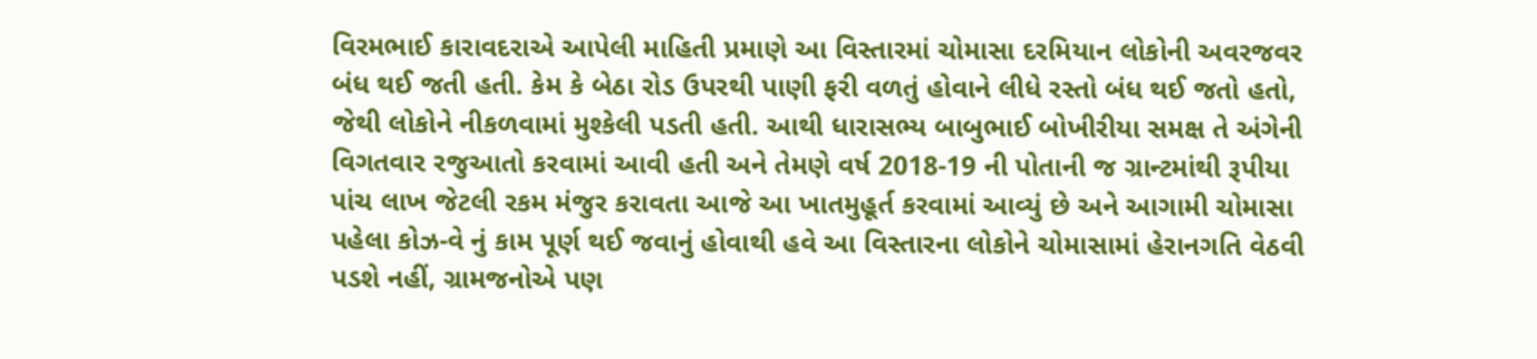વિરમભાઈ કારાવદરાએ આપેલી માહિતી પ્રમાણે આ વિસ્તારમાં ચોમાસા દરમિયાન લોકોની અવરજવર બંધ થઈ જતી હતી. કેમ કે બેઠા રોડ ઉપરથી પાણી ફરી વળતું હોવાને લીધે રસ્તો બંધ થઈ જતો હતો, જેથી લોકોને નીકળવામાં મુશ્કેલી પડતી હતી. આથી ધારાસભ્ય બાબુભાઈ બોખીરીયા સમક્ષ તે અંગેની વિગતવાર રજુઆતો કરવામાં આવી હતી અને તેમણે વર્ષ 2018-19 ની પોતાની જ ગ્રાન્ટમાંથી રૂપીયા પાંચ લાખ જેટલી રકમ મંજુર કરાવતા આજે આ ખાતમુહૂર્ત કરવામાં આવ્યું છે અને આગામી ચોમાસા પહેલા કોઝ-વે નું કામ પૂર્ણ થઈ જવાનું હોવાથી હવે આ વિસ્તારના લોકોને ચોમાસામાં હેરાનગતિ વેઠવી પડશે નહીં, ગ્રામજનોએ પણ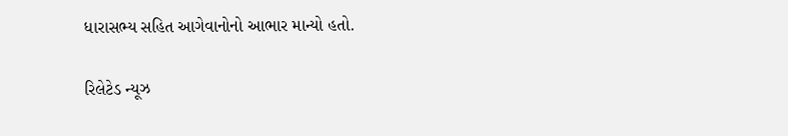ધારાસભ્ય સહિત આગેવાનોનો આભાર માન્યો હતો.

રિલેટેડ ન્યૂઝ